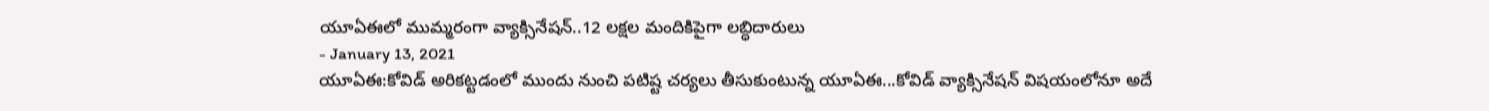యూఏఈలో ముమ్మరంగా వ్యాక్సినేషన్..12 లక్షల మందికిపైగా లబ్ధిదారులు
- January 13, 2021
యూఏఈ:కోవిడ్ అరికట్టడంలో ముందు నుంచి పటిష్ట చర్యలు తీసుకుంటున్న యూఏఈ...కోవిడ్ వ్యాక్సినేషన్ విషయంలోనూ అదే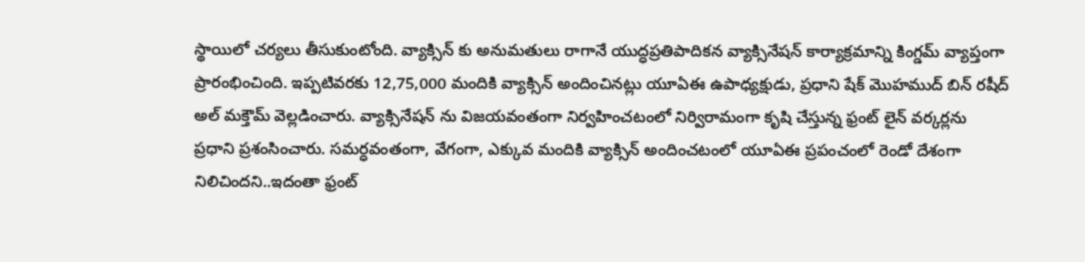స్థాయిలో చర్యలు తీసుకుంటోంది. వ్యాక్సిన్ కు అనుమతులు రాగానే యుద్ధప్రతిపాదికన వ్యాక్సినేషన్ కార్యాక్రమాన్ని కింగ్డమ్ వ్యాప్తంగా ప్రారంభించింది. ఇప్పటివరకు 12,75,000 మందికి వ్యాక్సిన్ అందించినట్లు యూఏఈ ఉపాధ్యక్షుడు, ప్రధాని షేక్ మొహముద్ బిన్ రషీద్ అల్ మక్తౌమ్ వెల్లడించారు. వ్యాక్సినేషన్ ను విజయవంతంగా నిర్వహించటంలో నిర్విరామంగా కృషి చేస్తున్న ఫ్రంట్ లైన్ వర్కర్లను ప్రధాని ప్రశంసించారు. సమర్ధవంతంగా, వేగంగా, ఎక్కువ మందికి వ్యాక్సిన్ అందించటంలో యూఏఈ ప్రపంచంలో రెండో దేశంగా నిలిచిందని..ఇదంతా ఫ్రంట్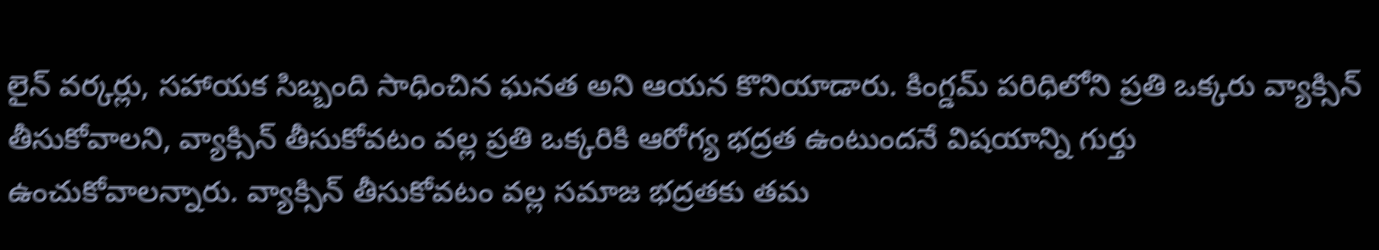లైన్ వర్కర్లు, సహాయక సిబ్బంది సాధించిన ఘనత అని ఆయన కొనియాడారు. కింగ్డమ్ పరిధిలోని ప్రతి ఒక్కరు వ్యాక్సిన్ తీసుకోవాలని, వ్యాక్సిన్ తీసుకోవటం వల్ల ప్రతి ఒక్కరికి ఆరోగ్య భద్రత ఉంటుందనే విషయాన్ని గుర్తు ఉంచుకోవాలన్నారు. వ్యాక్సిన్ తీసుకోవటం వల్ల సమాజ భద్రతకు తమ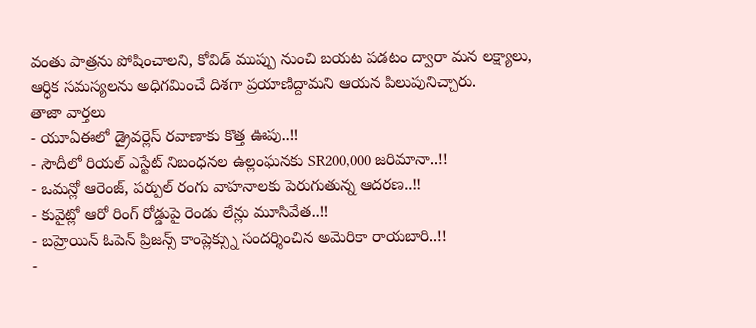వంతు పాత్రను పోషించాలని, కోవిడ్ ముప్పు నుంచి బయట పడటం ద్వారా మన లక్ష్యాలు, ఆర్ధిక సమస్యలను అధిగమించే దిశగా ప్రయాణిద్దామని ఆయన పిలుపునిచ్చారు.
తాజా వార్తలు
- యూఏఈలో డ్రైవర్లెస్ రవాణాకు కొత్త ఊపు..!!
- సౌదీలో రియల్ ఎస్టేట్ నిబంధనల ఉల్లంఘనకు SR200,000 జరిమానా..!!
- ఒమన్లో ఆరెంజ్, పర్పుల్ రంగు వాహనాలకు పెరుగుతున్న ఆదరణ..!!
- కువైట్లో ఆరో రింగ్ రోడ్డుపై రెండు లేన్లు మూసివేత..!!
- బహ్రెయిన్ ఓపెన్ ప్రిజన్స్ కాంప్లెక్స్ను సందర్శించిన అమెరికా రాయబారి..!!
-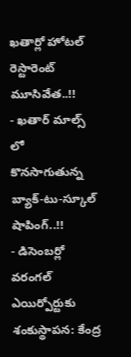ఖతార్లో హోటల్ రెస్టారెంట్ మూసివేత..!!
- ఖతార్ మాల్స్ లో కొనసాగుతున్న బ్యాక్-టు-స్కూల్ షాపింగ్..!!
- డిసెంబర్లో వరంగల్ ఎయిర్పోర్టుకు శంకుస్థాపన: కేంద్ర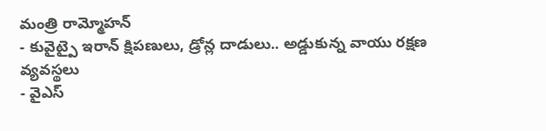మంత్రి రామ్మోహన్
- కువైట్పై ఇరాన్ క్షిపణులు, డ్రోన్ల దాడులు.. అడ్డుకున్న వాయు రక్షణ వ్యవస్థలు
- వైఎస్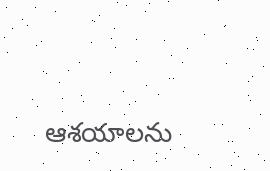ఆశయాలను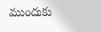ముందుకు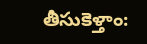తీసుకెళ్తాం: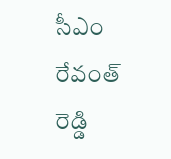సీఎం రేవంత్ రెడ్డి